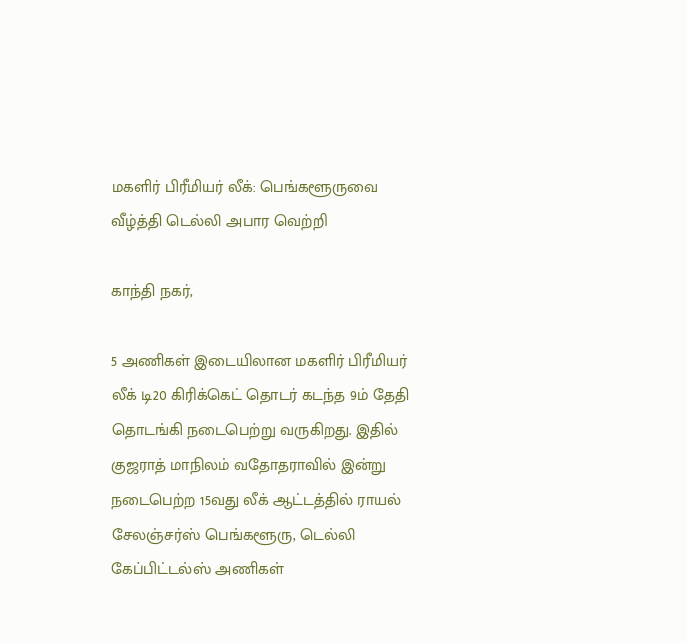மகளிர் பிரீமியர் லீக்: பெங்களூருவை வீழ்த்தி டெல்லி அபார வெற்றி

காந்தி நகர்,

5 அணிகள் இடையிலான மகளிர் பிரீமியர் லீக் டி20 கிரிக்கெட் தொடர் கடந்த 9ம் தேதி தொடங்கி நடைபெற்று வருகிறது. இதில் குஜராத் மாநிலம் வதோதராவில் இன்று நடைபெற்ற 15வது லீக் ஆட்டத்தில் ராயல் சேலஞ்சர்ஸ் பெங்களூரு, டெல்லி கேப்பிட்டல்ஸ் அணிகள்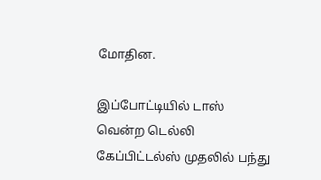மோதின.

இப்போட்டியில் டாஸ் வென்ற டெல்லி கேப்பிட்டல்ஸ் முதலில் பந்து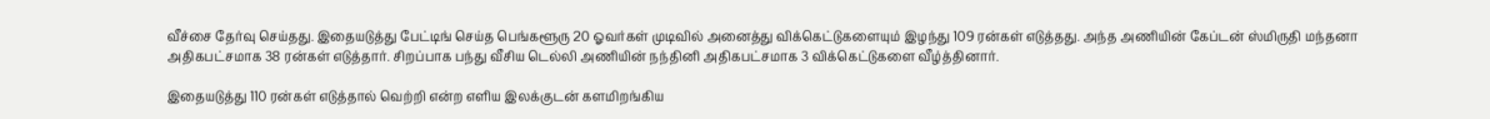வீச்சை தேர்வு செய்தது. இதையடுத்து பேட்டிங் செய்த பெங்களூரு 20 ஓவர்கள் முடிவில் அனைத்து விக்கெட்டுகளையும் இழந்து 109 ரன்கள் எடுத்தது. அந்த அணியின் கேப்டன் ஸ்மிருதி மந்தனா அதிகபட்சமாக 38 ரன்கள் எடுத்தார். சிறப்பாக பந்து வீசிய டெல்லி அணியின் நந்தினி அதிகபட்சமாக 3 விக்கெட்டுகளை வீழ்த்தினார்.

இதையடுத்து 110 ரன்கள் எடுத்தால் வெற்றி என்ற எளிய இலக்குடன் களமிறங்கிய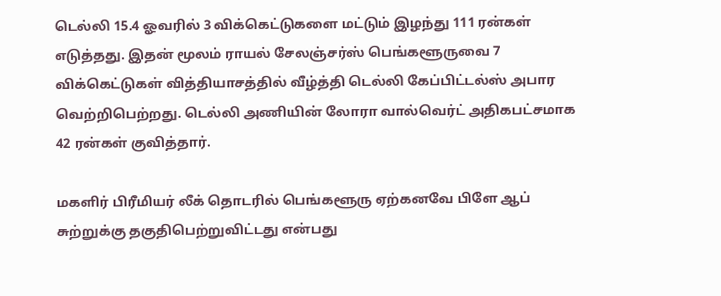டெல்லி 15.4 ஓவரில் 3 விக்கெட்டுகளை மட்டும் இழந்து 111 ரன்கள் எடுத்தது. இதன் மூலம் ராயல் சேலஞ்சர்ஸ் பெங்களூருவை 7 விக்கெட்டுகள் வித்தியாசத்தில் வீழ்த்தி டெல்லி கேப்பிட்டல்ஸ் அபார வெற்றிபெற்றது. டெல்லி அணியின் லோரா வால்வெர்ட் அதிகபட்சமாக 42 ரன்கள் குவித்தார்.

மகளிர் பிரீமியர் லீக் தொடரில் பெங்களூரு ஏற்கனவே பிளே ஆப் சுற்றுக்கு தகுதிபெற்றுவிட்டது என்பது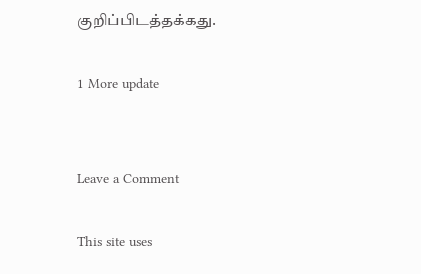குறிப்பிடத்தக்கது.

1 More update


Leave a Comment

This site uses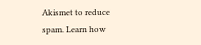Akismet to reduce spam. Learn how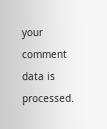your comment data is processed.